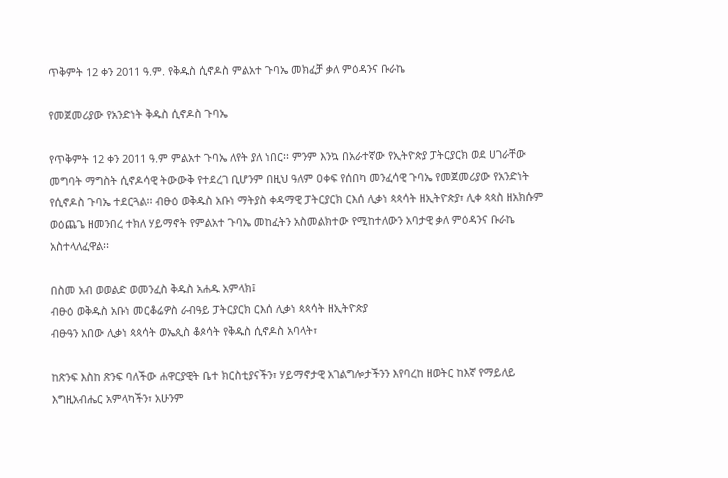ጥቅምት 12 ቀን 2011 ዓ.ም. የቅዱስ ሲኖዶስ ምልአተ ጉባኤ መክፈቻ ቃለ ምዕዳንና ቡራኬ

የመጀመሪያው የአንድነት ቅዱስ ሲኖዶስ ጉባኤ

የጥቅምት 12 ቀን 2011 ዓ.ም ምልአተ ጉባኤ ለየት ያለ ነበር፡፡ ምንም እንኳ በአራተኛው የኢትዮጵያ ፓትርያርክ ወደ ሀገራቸው መግባት ማግስት ሲኖዶሳዊ ትውውቅ የተደረገ ቢሆንም በዚህ ዓለም ዐቀፍ የሰበካ መንፈሳዊ ጉባኤ የመጀመሪያው የአንድነት የሲኖዶስ ጉባኤ ተደርጓል፡፡ ብፁዕ ወቅዱስ አቡነ ማትያስ ቀዳማዊ ፓትርያርክ ርእሰ ሊቃነ ጳጳሳት ዘኢትዮጵያ፣ ሊቀ ጳጳስ ዘአክሱም ወዕጨጌ ዘመንበረ ተክለ ሃይማኖት የምልአተ ጉባኤ መከፈትን አስመልክተው የሚከተለውን አባታዊ ቃለ ምዕዳንና ቡራኬ አስተላለፈዋል፡፡

በስመ አብ ወወልድ ወመንፈስ ቅዱስ አሐዱ አምላክ፤
ብፁዕ ወቅዱስ አቡነ መርቆሬዎስ ራብዓይ ፓትርያርክ ርእሰ ሊቃነ ጳጳሳት ዘኢትዮጵያ
ብፁዓን አበው ሊቃነ ጳጳሳት ወኤጲስ ቆጶሳት የቅዱስ ሲኖዶስ አባላት፣

ከጽንፍ እስከ ጽንፍ ባለችው ሐዋርያዊት ቤተ ክርስቲያናችን፣ ሃይማኖታዊ አገልግሎታችንን እየባረከ ዘወትር ከእኛ የማይለይ እግዚአብሔር አምላካችን፣ አሁንም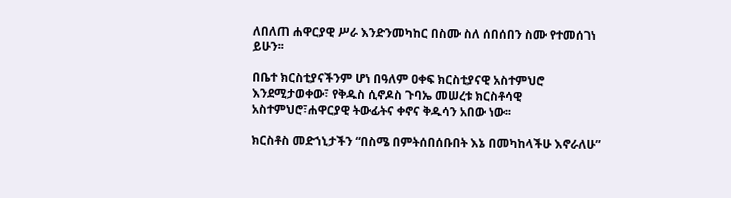ለበለጠ ሐዋርያዊ ሥራ እንድንመካከር በስሙ ስለ ሰበሰበን ስሙ የተመሰገነ ይሁን፡፡

በቤተ ክርስቲያናችንም ሆነ በዓለም ዐቀፍ ክርስቲያናዊ አስተምህሮ እንደሚታወቀው፣ የቅዱስ ሲኖዶስ ጉባኤ መሠረቱ ክርስቶሳዊ አስተምህሮ፣ሐዋርያዊ ትውፊትና ቀኖና ቅዱሳን አበው ነው፡፡

ክርስቶስ መድኀኒታችን “በስሜ በምትሰበሰቡበት እኔ በመካከላችሁ እኖራለሁ”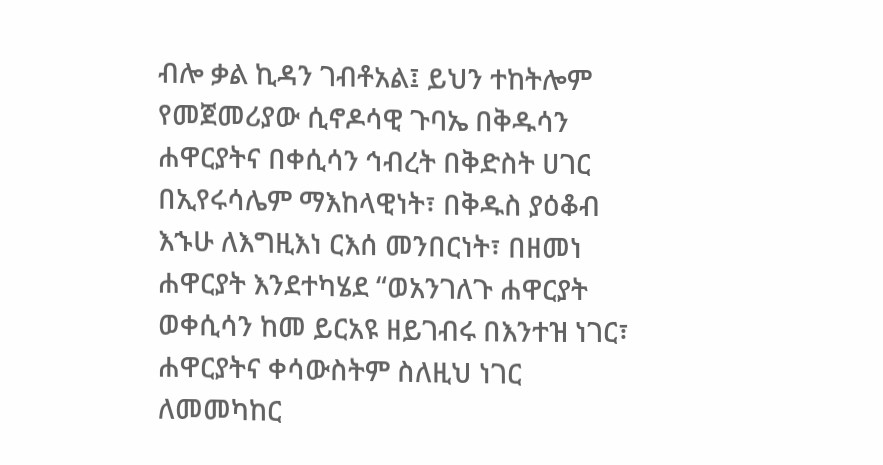ብሎ ቃል ኪዳን ገብቶአል፤ ይህን ተከትሎም የመጀመሪያው ሲኖዶሳዊ ጉባኤ በቅዱሳን ሐዋርያትና በቀሲሳን ኅብረት በቅድስት ሀገር በኢየሩሳሌም ማእከላዊነት፣ በቅዱስ ያዕቆብ እኁሁ ለእግዚእነ ርእሰ መንበርነት፣ በዘመነ ሐዋርያት እንደተካሄደ “ወአንገለጉ ሐዋርያት ወቀሲሳን ከመ ይርአዩ ዘይገብሩ በእንተዝ ነገር፣ ሐዋርያትና ቀሳውስትም ስለዚህ ነገር ለመመካከር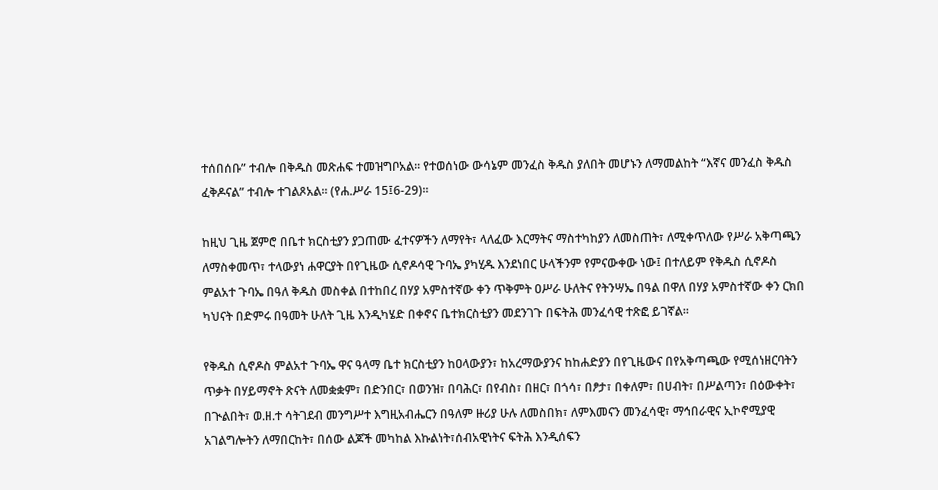ተሰበሰቡ” ተብሎ በቅዱስ መጽሐፍ ተመዝግቦአል፡፡ የተወሰነው ውሳኔም መንፈስ ቅዱስ ያለበት መሆኑን ለማመልከት “እኛና መንፈስ ቅዱስ ፈቅዶናል” ተብሎ ተገልጾአል፡፡ (የሐ.ሥራ 15፤6-29)፡፡

ከዚህ ጊዜ ጀምሮ በቤተ ክርስቲያን ያጋጠሙ ፈተናዎችን ለማየት፣ ላለፈው እርማትና ማስተካከያን ለመስጠት፣ ለሚቀጥለው የሥራ አቅጣጫን ለማስቀመጥ፣ ተላውያነ ሐዋርያት በየጊዜው ሲኖዶሳዊ ጉባኤ ያካሂዱ እንደነበር ሁላችንም የምናውቀው ነው፤ በተለይም የቅዱስ ሲኖዶስ ምልአተ ጉባኤ በዓለ ቅዱስ መስቀል በተከበረ በሃያ አምስተኛው ቀን ጥቅምት ዐሥራ ሁለትና የትንሣኤ በዓል በዋለ በሃያ አምስተኛው ቀን ርክበ ካህናት በድምሩ በዓመት ሁለት ጊዜ እንዲካሄድ በቀኖና ቤተክርስቲያን መደንገጉ በፍትሕ መንፈሳዊ ተጽፎ ይገኛል፡፡

የቅዱስ ሲኖዶስ ምልአተ ጉባኤ ዋና ዓላማ ቤተ ክርስቲያን ከዐላውያን፣ ከአረማውያንና ከከሐድያን በየጊዜውና በየአቅጣጫው የሚሰነዘርባትን ጥቃት በሃይማኖት ጽናት ለመቋቋም፣ በድንበር፣ በወንዝ፣ በባሕር፣ በየብስ፣ በዘር፣ በጎሳ፣ በፆታ፣ በቀለም፣ በሀብት፣ በሥልጣን፣ በዕውቀት፣ በጒልበት፣ ወ.ዘ.ተ ሳትገደብ መንግሥተ እግዚአብሔርን በዓለም ዙሪያ ሁሉ ለመስበክ፣ ለምእመናን መንፈሳዊ፣ ማኅበራዊና ኢኮኖሚያዊ አገልግሎትን ለማበርከት፣ በሰው ልጆች መካከል እኩልነት፣ሰብአዊነትና ፍትሕ እንዲሰፍን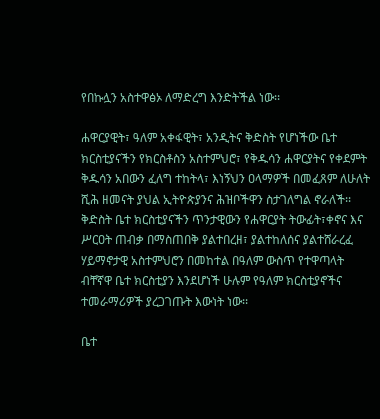የበኩሏን አስተዋፅኦ ለማድረግ እንድትችል ነው፡፡

ሐዋርያዊት፣ ዓለም አቀፋዊት፣ አንዲትና ቅድስት የሆነችው ቤተ ክርስቲያናችን የክርስቶስን አስተምህሮ፣ የቅዱሳን ሐዋርያትና የቀደምት ቅዱሳን አበውን ፈለግ ተከትላ፣ እነኝህን ዐላማዎች በመፈጸም ለሁለት ሺሕ ዘመናት ያህል ኢትዮጵያንና ሕዝቦችዋን ስታገለግል ኖራለች፡፡ ቅድስት ቤተ ክርስቲያናችን ጥንታዊውን የሐዋርያት ትውፊት፣ቀኖና እና ሥርዐት ጠብቃ በማስጠበቅ ያልተበረዘ፣ ያልተከለሰና ያልተሸራረፈ ሃይማኖታዊ አስተምህሮን በመከተል በዓለም ውስጥ የተዋጣላት ብቸኛዋ ቤተ ክርስቲያን እንደሆነች ሁሉም የዓለም ክርስቲያኖችና ተመራማሪዎች ያረጋገጡት እውነት ነው፡፡

ቤተ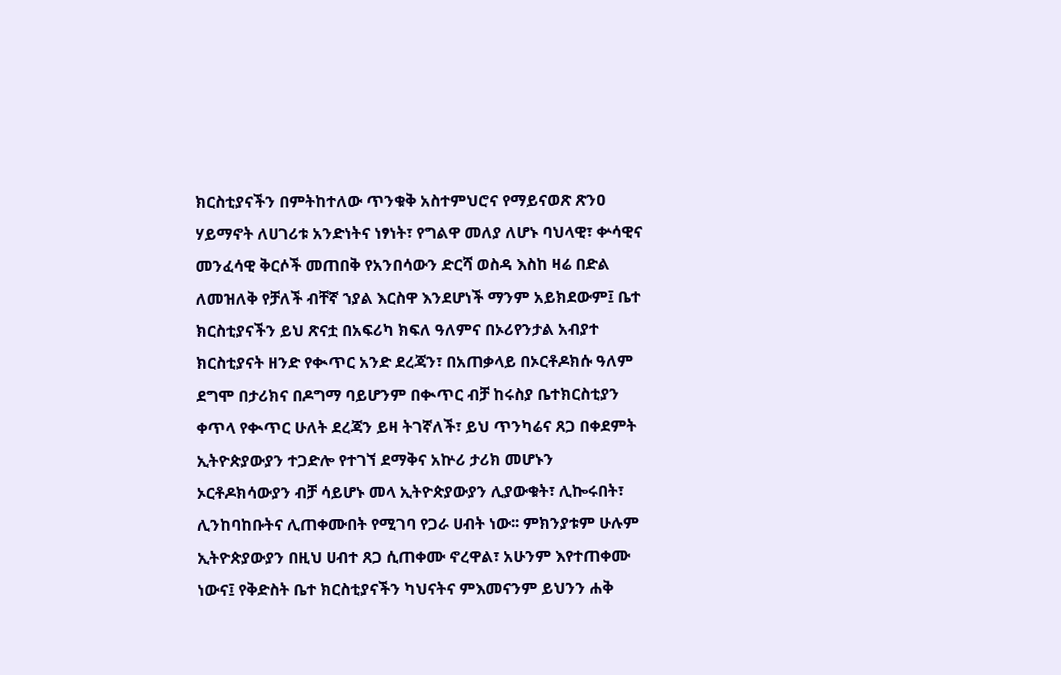ክርስቲያናችን በምትከተለው ጥንቁቅ አስተምህሮና የማይናወጽ ጽንዐ ሃይማኖት ለሀገሪቱ አንድነትና ነፃነት፣ የግልዋ መለያ ለሆኑ ባህላዊ፣ ቍሳዊና መንፈሳዊ ቅርሶች መጠበቅ የአንበሳውን ድርሻ ወስዳ እስከ ዛሬ በድል ለመዝለቅ የቻለች ብቸኛ ኀያል እርስዋ እንደሆነች ማንም አይክደውም፤ ቤተ ክርስቲያናችን ይህ ጽናቷ በአፍሪካ ክፍለ ዓለምና በኦሪየንታል አብያተ ክርስቲያናት ዘንድ የቊጥር አንድ ደረጃን፣ በአጠቃላይ በኦርቶዶክሱ ዓለም ደግሞ በታሪክና በዶግማ ባይሆንም በቊጥር ብቻ ከሩስያ ቤተክርስቲያን ቀጥላ የቊጥር ሁለት ደረጃን ይዛ ትገኛለች፣ ይህ ጥንካሬና ጸጋ በቀደምት ኢትዮጵያውያን ተጋድሎ የተገኘ ደማቅና አኵሪ ታሪክ መሆኑን ኦርቶዶክሳውያን ብቻ ሳይሆኑ መላ ኢትዮጵያውያን ሊያውቁት፣ ሊኰሩበት፣ ሊንከባከቡትና ሊጠቀሙበት የሚገባ የጋራ ሀብት ነው፡፡ ምክንያቱም ሁሉም ኢትዮጵያውያን በዚህ ሀብተ ጸጋ ሲጠቀሙ ኖረዋል፣ አሁንም እየተጠቀሙ ነውና፤ የቅድስት ቤተ ክርስቲያናችን ካህናትና ምእመናንም ይህንን ሐቅ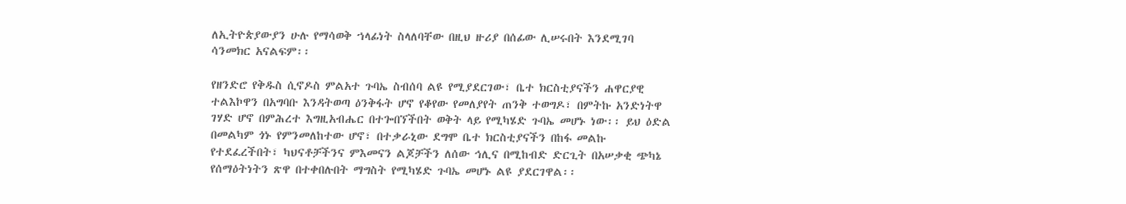ለኢትዮጵያውያን ሁሉ የማሳወቅ ኀላፊነት ስላለባቸው በዚህ ዙሪያ በሰፊው ሊሠሩበት እንደሚገባ ሳንመክር አናልፍም፡፡

የዘንድሮ የቅዱስ ሲኖዶስ ምልአተ ጉባኤ ስብሰባ ልዩ የሚያደርገው፣ ቤተ ክርስቲያናችን ሐዋርያዊ ተልእኮዋን በአግባቡ እንዳትወጣ ዕንቅፋት ሆኖ የቆየው የመለያየት ጠንቅ ተወግዶ፣ በምትኩ አንድነትዋ ገሃድ ሆኖ በምሕረተ እግዚአብሔር በተጐበኘችበት ወቅት ላይ የሚካሄድ ጉባኤ መሆኑ ነው፡፡ ይህ ዕድል በመልካም ጎኑ የምንመለከተው ሆኖ፣ በተቃራኒው ደግሞ ቤተ ክርስቲያናችን በከፋ መልኩ የተደፈረችበት፣ ካህናቶቻችንና ምእመናን ልጆቻችን ለሰው ኅሊና በሚከብድ ድርጊት በአሠቃቂ ጭካኔ የሰማዕትነትን ጽዋ በተቀበሉበት ማግስት የሚካሄድ ጉባኤ መሆኑ ልዩ ያደርገዋል፡፡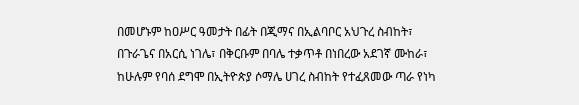በመሆኑም ከዐሥር ዓመታት በፊት በጂማና በኢልባቦር አህጉረ ስብከት፣ በጉራጌና በአርሲ ነገሌ፣ በቅርቡም በባሌ ተቃጥቶ በነበረው አደገኛ ሙከራ፣ ከሁሉም የባሰ ደግሞ በኢትዮጵያ ሶማሌ ሀገረ ስብከት የተፈጸመው ጣራ የነካ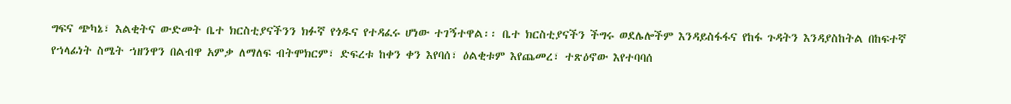ግፍና ጭካኔ፣ እልቂትና ውድመት ቤተ ክርስቲያናችንን ክፉኛ የጎዱና የተዳፈሩ ሆነው ተገኝተዋል፡፡ ቤተ ክርስቲያናችን ችግሩ ወደሌሎችም እንዳይስፋፋና የከፋ ጉዳትን እንዳያስከትል በከፍተኛ የኀላፊነት ስሜት ኀዘንዋን በልብዋ አምቃ ለማለፍ ብትሞክርም፣ ድፍረቱ ከቀን ቀን እየባሰ፣ ዕልቂቱም እየጨመረ፣ ተጽዕኖው እየተባባሰ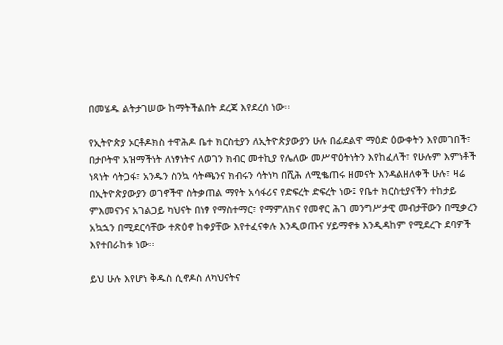በመሄዱ ልትታገሠው ከማትችልበት ደረጃ እየደረሰ ነው፡፡

የኢትዮጵያ ኦርቶዶክስ ተዋሕዶ ቤተ ክርስቲያን ለኢትዮጵያውያን ሁሉ በፊደልዋ ማዕድ ዕውቀትን እየመገበች፣ በታቦትዋ አዝማችነት ለነፃነትና ለወገን ክብር መተኪያ የሌለው መሥዋዕትነትን እየከፈለች፣ የሁሉም እምነቶች ነጻነት ሳትጋፋ፣ አንዱን ስንኳ ሳትጫንና ክብሩን ሳትነካ በሺሕ ለሚቈጠሩ ዘመናት እንዳልዘለቀች ሁሉ፣ ዛሬ በኢትዮጵያውያን ወገኖችዋ ስትቃጠል ማየት አሳፋሪና የድፍረት ድፍረት ነው፤ የቤተ ክርስቲያናችን ተከታይ ምእመናንና አገልጋይ ካህናት በነፃ የማስተማር፣ የማምለክና የመኖር ሕገ መንግሥታዊ መብታቸውን በሚቃረን አኳኋን በሚደርሳቸው ተጽዕኖ ከቀያቸው እየተፈናቀሉ እንዲወጡና ሃይማኖቱ እንዲዳከም የሚደረጉ ደባዎች እየተበራከቱ ነው፡፡

ይህ ሁሉ እየሆነ ቅዱስ ሲኖዶስ ለካህናትና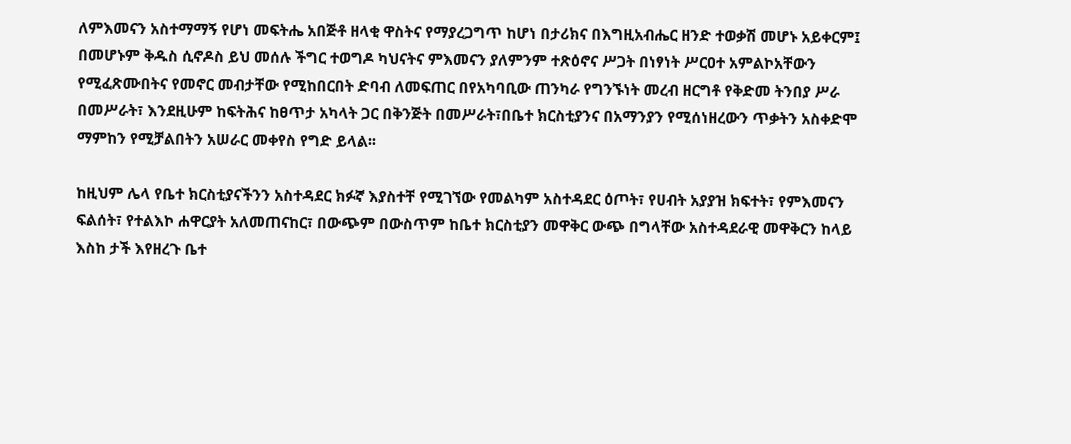ለምእመናን አስተማማኝ የሆነ መፍትሔ አበጅቶ ዘላቂ ዋስትና የማያረጋግጥ ከሆነ በታሪክና በእግዚአብሔር ዘንድ ተወቃሽ መሆኑ አይቀርም፤ በመሆኑም ቅዱስ ሲኖዶስ ይህ መሰሉ ችግር ተወግዶ ካህናትና ምእመናን ያለምንም ተጽዕኖና ሥጋት በነፃነት ሥርዐተ አምልኮአቸውን የሚፈጽሙበትና የመኖር መብታቸው የሚከበርበት ድባብ ለመፍጠር በየአካባቢው ጠንካራ የግንኙነት መረብ ዘርግቶ የቅድመ ትንበያ ሥራ በመሥራት፣ እንደዚሁም ከፍትሕና ከፀጥታ አካላት ጋር በቅንጅት በመሥራት፣በቤተ ክርስቲያንና በአማንያን የሚሰነዘረውን ጥቃትን አስቀድሞ ማምከን የሚቻልበትን አሠራር መቀየስ የግድ ይላል፡፡

ከዚህም ሌላ የቤተ ክርስቲያናችንን አስተዳደር ክፉኛ እያስተቸ የሚገኘው የመልካም አስተዳደር ዕጦት፣ የሀብት አያያዝ ክፍተት፣ የምእመናን ፍልሰት፣ የተልእኮ ሐዋርያት አለመጠናከር፣ በውጭም በውስጥም ከቤተ ክርስቲያን መዋቅር ውጭ በግላቸው አስተዳደራዊ መዋቅርን ከላይ እስከ ታች እየዘረጉ ቤተ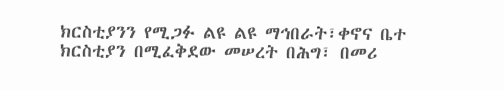ክርስቲያንን የሚጋፉ ልዩ ልዩ ማኅበራት፣ቀኖና ቤተ ክርስቲያን በሚፈቅደው መሠረት በሕግ፣ በመሪ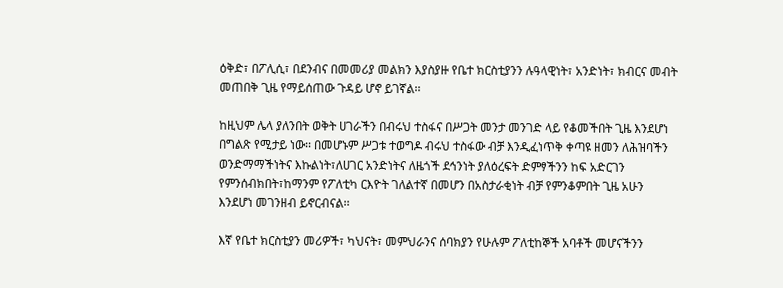ዕቅድ፣ በፖሊሲ፣ በደንብና በመመሪያ መልክን እያስያዙ የቤተ ክርስቲያንን ሉዓላዊነት፣ አንድነት፣ ክብርና መብት መጠበቅ ጊዜ የማይሰጠው ጉዳይ ሆኖ ይገኛል፡፡

ከዚህም ሌላ ያለንበት ወቅት ሀገራችን በብሩህ ተስፋና በሥጋት መንታ መንገድ ላይ የቆመችበት ጊዜ እንደሆነ በግልጽ የሚታይ ነው፡፡ በመሆኑም ሥጋቱ ተወግዶ ብሩህ ተስፋው ብቻ እንዲፈነጥቅ ቀጣዩ ዘመን ለሕዝባችን ወንድማማችነትና እኩልነት፣ለሀገር አንድነትና ለዜጎች ደኅንነት ያለዕረፍት ድምፃችንን ከፍ አድርገን የምንሰብክበት፣ከማንም የፖለቲካ ርእዮት ገለልተኛ በመሆን በአስታራቂነት ብቻ የምንቆምበት ጊዜ አሁን እንደሆነ መገንዘብ ይኖርብናል፡፡

እኛ የቤተ ክርስቲያን መሪዎች፣ ካህናት፣ መምህራንና ሰባክያን የሁሉም ፖለቲከኞች አባቶች መሆናችንን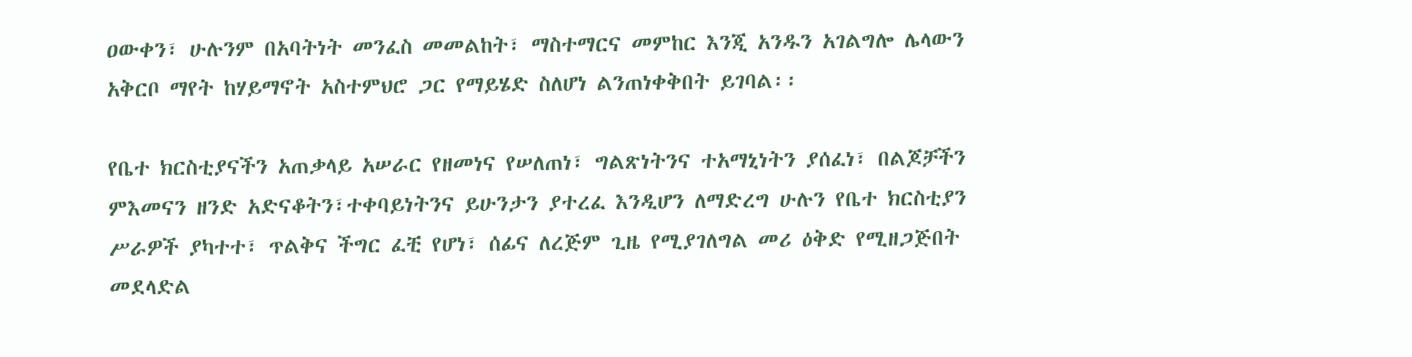ዐውቀን፣ ሁሉንም በአባትነት መንፈስ መመልከት፣ ማስተማርና መምከር እንጂ አንዱን አገልግሎ ሌላውን አቅርቦ ማየት ከሃይማኖት አስተምህሮ ጋር የማይሄድ ስለሆነ ልንጠነቀቅበት ይገባል፡፡

የቤተ ክርስቲያናችን አጠቃላይ አሠራር የዘመነና የሠለጠነ፣ ግልጽነትንና ተአማኒነትን ያሰፈነ፣ በልጆቻችን ምእመናን ዘንድ አድናቆትን፣ተቀባይነትንና ይሁንታን ያተረፈ እንዲሆን ለማድረግ ሁሉን የቤተ ክርስቲያን ሥራዎች ያካተተ፣ ጥልቅና ችግር ፈቺ የሆነ፣ ሰፊና ለረጅም ጊዜ የሚያገለግል መሪ ዕቅድ የሚዘጋጅበት መደላድል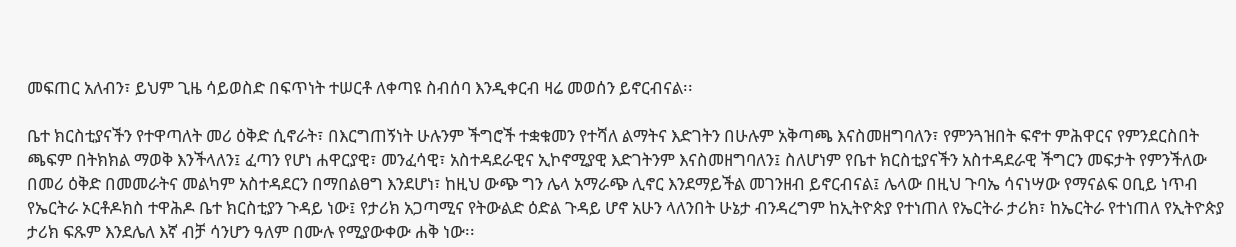መፍጠር አለብን፣ ይህም ጊዜ ሳይወስድ በፍጥነት ተሠርቶ ለቀጣዩ ስብሰባ እንዲቀርብ ዛሬ መወሰን ይኖርብናል፡፡

ቤተ ክርስቲያናችን የተዋጣለት መሪ ዕቅድ ሲኖራት፣ በእርግጠኝነት ሁሉንም ችግሮች ተቋቁመን የተሻለ ልማትና እድገትን በሁሉም አቅጣጫ እናስመዘግባለን፣ የምንጓዝበት ፍኖተ ምሕዋርና የምንደርስበት ጫፍም በትክክል ማወቅ እንችላለን፤ ፈጣን የሆነ ሐዋርያዊ፣ መንፈሳዊ፣ አስተዳደራዊና ኢኮኖሚያዊ እድገትንም እናስመዘግባለን፤ ስለሆነም የቤተ ክርስቲያናችን አስተዳደራዊ ችግርን መፍታት የምንችለው በመሪ ዕቅድ በመመራትና መልካም አስተዳደርን በማበልፀግ እንደሆነ፣ ከዚህ ውጭ ግን ሌላ አማራጭ ሊኖር እንደማይችል መገንዘብ ይኖርብናል፤ ሌላው በዚህ ጉባኤ ሳናነሣው የማናልፍ ዐቢይ ነጥብ የኤርትራ ኦርቶዶክስ ተዋሕዶ ቤተ ክርስቲያን ጉዳይ ነው፤ የታሪክ አጋጣሚና የትውልድ ዕድል ጉዳይ ሆኖ አሁን ላለንበት ሁኔታ ብንዳረግም ከኢትዮጵያ የተነጠለ የኤርትራ ታሪክ፣ ከኤርትራ የተነጠለ የኢትዮጵያ ታሪክ ፍጹም እንደሌለ እኛ ብቻ ሳንሆን ዓለም በሙሉ የሚያውቀው ሐቅ ነው፡፡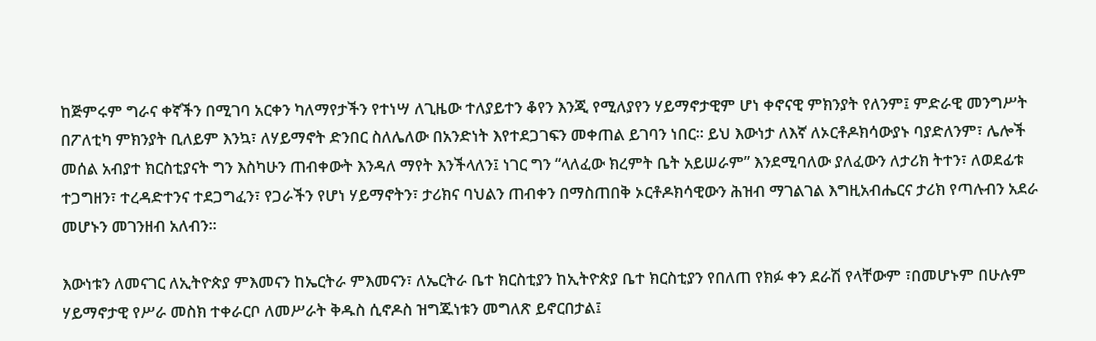ከጅምሩም ግራና ቀኛችን በሚገባ አርቀን ካለማየታችን የተነሣ ለጊዜው ተለያይተን ቆየን እንጂ የሚለያየን ሃይማኖታዊም ሆነ ቀኖናዊ ምክንያት የለንም፤ ምድራዊ መንግሥት በፖለቲካ ምክንያት ቢለይም እንኳ፣ ለሃይማኖት ድንበር ስለሌለው በአንድነት እየተደጋገፍን መቀጠል ይገባን ነበር፡፡ ይህ እውነታ ለእኛ ለኦርቶዶክሳውያኑ ባያድለንም፣ ሌሎች መሰል አብያተ ክርስቲያናት ግን እስካሁን ጠብቀውት እንዳለ ማየት እንችላለን፤ ነገር ግን “ላለፈው ክረምት ቤት አይሠራም” እንደሚባለው ያለፈውን ለታሪክ ትተን፣ ለወደፊቱ ተጋግዘን፣ ተረዳድተንና ተደጋግፈን፣ የጋራችን የሆነ ሃይማኖትን፣ ታሪክና ባህልን ጠብቀን በማስጠበቅ ኦርቶዶክሳዊውን ሕዝብ ማገልገል እግዚአብሔርና ታሪክ የጣሉብን አደራ መሆኑን መገንዘብ አለብን፡፡

እውነቱን ለመናገር ለኢትዮጵያ ምእመናን ከኤርትራ ምእመናን፣ ለኤርትራ ቤተ ክርስቲያን ከኢትዮጵያ ቤተ ክርስቲያን የበለጠ የክፉ ቀን ደራሽ የላቸውም ፣በመሆኑም በሁሉም ሃይማኖታዊ የሥራ መስክ ተቀራርቦ ለመሥራት ቅዱስ ሲኖዶስ ዝግጁነቱን መግለጽ ይኖርበታል፤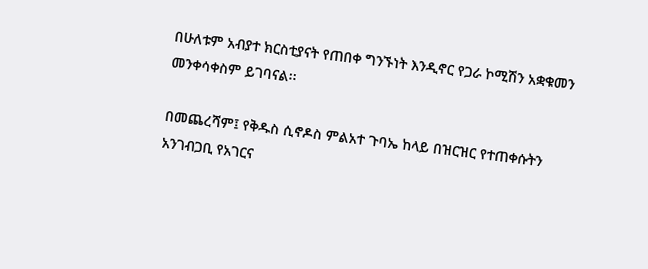በሁለቱም አብያተ ክርስቲያናት የጠበቀ ግንኙነት እንዲኖር የጋራ ኮሚሽን አቋቁመን መንቀሳቀስም ይገባናል፡፡

በመጨረሻም፤ የቅዱስ ሲኖዶስ ምልአተ ጉባኤ ከላይ በዝርዝር የተጠቀሱትን አንገብጋቢ የአገርና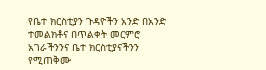የቤተ ክርስቲያን ጉዳዮችን አንድ በአንድ ተመልክቶና በጥልቀት መርምሮ አገራችንንና ቤተ ክርስቲያናችንን የሚጠቅሙ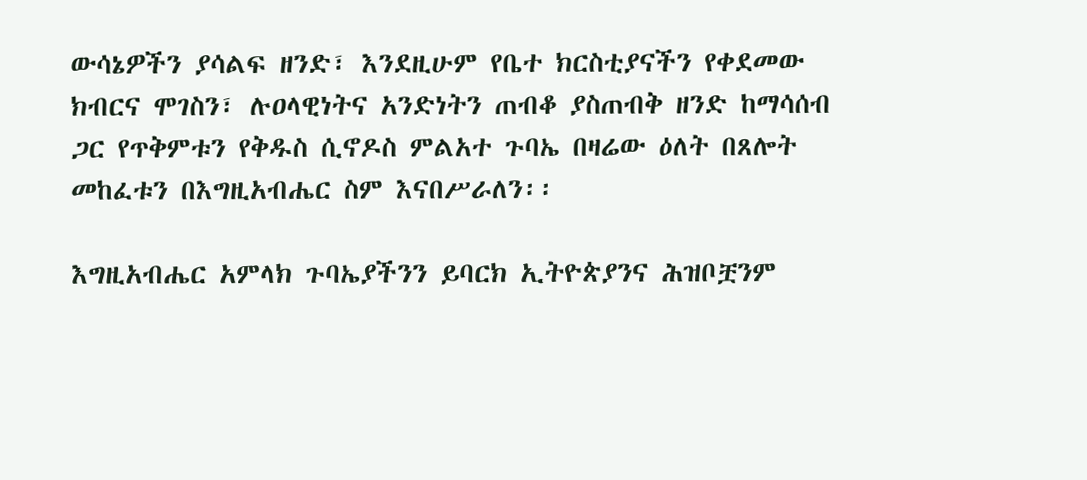ውሳኔዎችን ያሳልፍ ዘንድ፣ እንደዚሁም የቤተ ክርስቲያናችን የቀደመው ክብርና ሞገስን፣ ሉዐላዊነትና አንድነትን ጠብቆ ያስጠብቅ ዘንድ ከማሳሰብ ጋር የጥቅምቱን የቅዱስ ሲኖዶስ ምልአተ ጉባኤ በዛሬው ዕለት በጸሎት መከፈቱን በእግዚአብሔር ስም እናበሥራለን፡፡

እግዚአብሔር አምላክ ጉባኤያችንን ይባርክ ኢትዮጵያንና ሕዝቦቿንም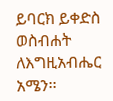ይባርክ ይቀድስ ወስብሐት ለእግዚአብሔር አሜን፡፡